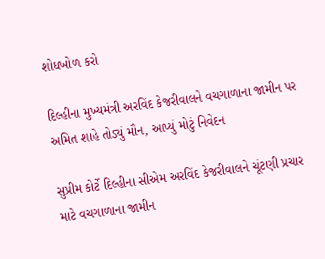શોધખોળ કરો

દિલ્હીના મુખ્યમંત્રી અરવિંદ કેજરીવાલને વચગાળાના જામીન પર અમિત શાહે તોડ્યું મૌન, આપ્યું મોટું નિવેદન

સુપ્રીમ કોર્ટે દિલ્હીના સીએમ અરવિંદ કેજરીવાલને ચૂંટણી પ્રચાર માટે વચગાળાના જામીન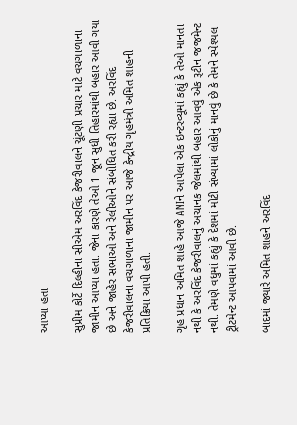આપ્યા હતા

સુપ્રીમ કોર્ટે દિલ્હીના સીએમ અરવિંદ કેજરીવાલને ચૂંટણી પ્રચાર માટે વચગાળાના જામીન આપ્યા હતા. જેના કારણે તેઓ 1 જૂન સુધી તિહારમાંથી બહાર આવી ગયા છે અને જાહેર સભાઓ અને રેલીઓને સંબોધિત કરી રહ્યા છે. અરવિંદ કેજરીવાલના વચગાળાના જામીન પર આજે કેન્દ્રીય ગૃહમંત્રી અમિત શાહની પ્રતિક્રિયા આપી હતી.

ગૃહ પ્રધાન અમિત શાહે આજે ANIને આપેલા એક ઇન્ટરવ્યૂમાં કહ્યું કે તેઓ માનતા નથી કે અરવિંદ કેજરીવાલનું અચાનક જેલમાંથી બહાર આવવું એક રૂટીન જજમેન્ટ નથી. તેમણે વધુમાં કહ્યું કે દેશમાં મોટી સંખ્યામાં લોકોનું માનવું છે કે તેમને સ્પેશ્યલ ટ્રીટમેન્ટ આપવામાં આવી છે.

બાદમાં જ્યારે અમિત શાહને અરવિંદ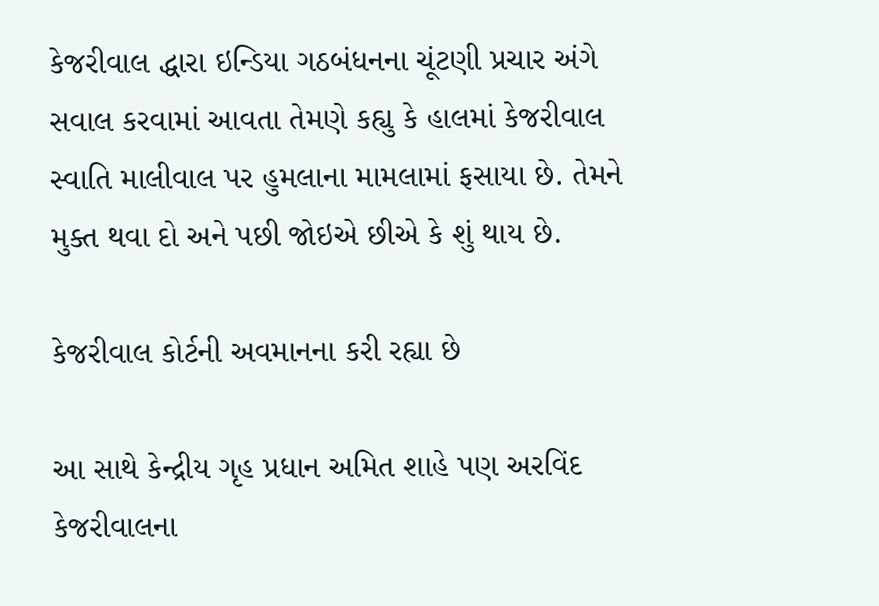કેજરીવાલ દ્ધારા ઇન્ડિયા ગઠબંધનના ચૂંટણી પ્રચાર અંગે સવાલ કરવામાં આવતા તેમણે કહ્યુ કે હાલમાં કેજરીવાલ સ્વાતિ માલીવાલ પર હુમલાના મામલામાં ફસાયા છે. તેમને મુક્ત થવા દો અને પછી જોઇએ છીએ કે શું થાય છે.

કેજરીવાલ કોર્ટની અવમાનના કરી રહ્યા છે

આ સાથે કેન્દ્રીય ગૃહ પ્રધાન અમિત શાહે પણ અરવિંદ કેજરીવાલના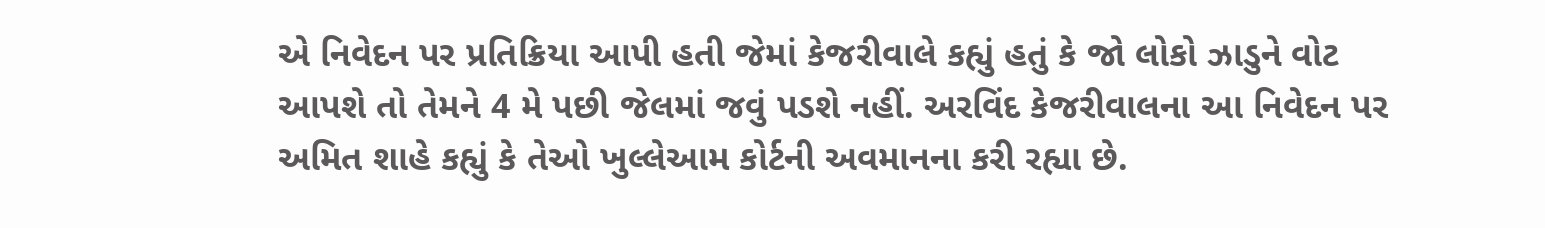એ નિવેદન પર પ્રતિક્રિયા આપી હતી જેમાં કેજરીવાલે કહ્યું હતું કે જો લોકો ઝાડુને વોટ આપશે તો તેમને 4 મે પછી જેલમાં જવું પડશે નહીં. અરવિંદ કેજરીવાલના આ નિવેદન પર અમિત શાહે કહ્યું કે તેઓ ખુલ્લેઆમ કોર્ટની અવમાનના કરી રહ્યા છે.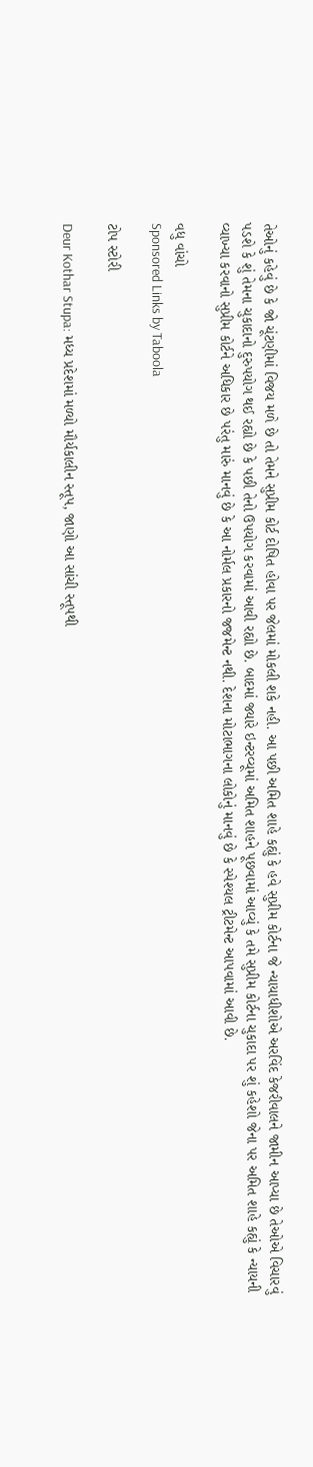તેઓનું કહેવું છે કે જો ચૂંટણીમાં વિજય મળે છે તો તેમને સુપ્રીમ કોર્ટ દોષિત હોવા પર જેલમાં મોકલી શકે નહી. આ પછી અમિત શાહે કહ્યું કે હવે સુપ્રીમ કોર્ટના જે ન્યાયાધીશોએ અરવિંદ કેજરીવાલને જામીન આપ્યા છે તેઓએ વિચારવું પડશે કે શું તેમના ચુકાદાનો દુરુપયોગ થઈ રહ્યો છે કે પછી તેનો ઉપયોગ કરવામાં આવી રહ્યો છે. બાદમાં જ્યારે ઇન્ટરવ્યૂમાં અમિત શાહને પૂછવામાં આવ્યું કે તમે સુપ્રીમ કોર્ટના ચુકાદા પર શું કહેશો જેના પર અમિત શાહે કહ્યું કે ન્યાયની વ્યાખ્યા કરવાનો સુપ્રીમ કોર્ટને અધિકાર છે પરંતુ મારું માનવું છે કે આ નોર્મલ પ્રકારનો જજમેન્ટ નથી. દેશના મોટાભાગના લોકોનું માનવું છે કે સ્પેશ્યલ ટ્રીટમેન્ટ આપવામાં આવી છે.

વધુ વાંચો
Sponsored Links by Taboola

ટોપ સ્ટોરી

Deur Kothar Stupa: મધ્ય પ્રદેશમાં મળ્યો મૌર્યકાલીન સ્તૂપ, જાણો આ સાંચી સ્તૂપથી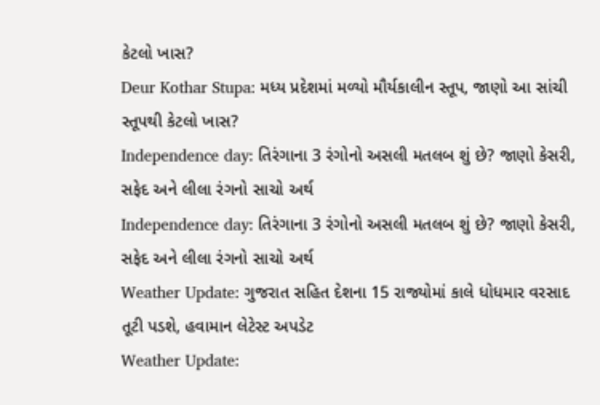કેટલો ખાસ?
Deur Kothar Stupa: મધ્ય પ્રદેશમાં મળ્યો મૌર્યકાલીન સ્તૂપ, જાણો આ સાંચી સ્તૂપથી કેટલો ખાસ?
Independence day: તિરંગાના 3 રંગોનો અસલી મતલબ શું છે? જાણો કેસરી, સફેદ અને લીલા રંગનો સાચો અર્થ
Independence day: તિરંગાના 3 રંગોનો અસલી મતલબ શું છે? જાણો કેસરી, સફેદ અને લીલા રંગનો સાચો અર્થ
Weather Update: ગુજરાત સહિત દેશના 15 રાજ્યોમાં કાલે ધોધમાર વરસાદ તૂટી પડશે, હવામાન લેટેસ્ટ અપડેટ
Weather Update: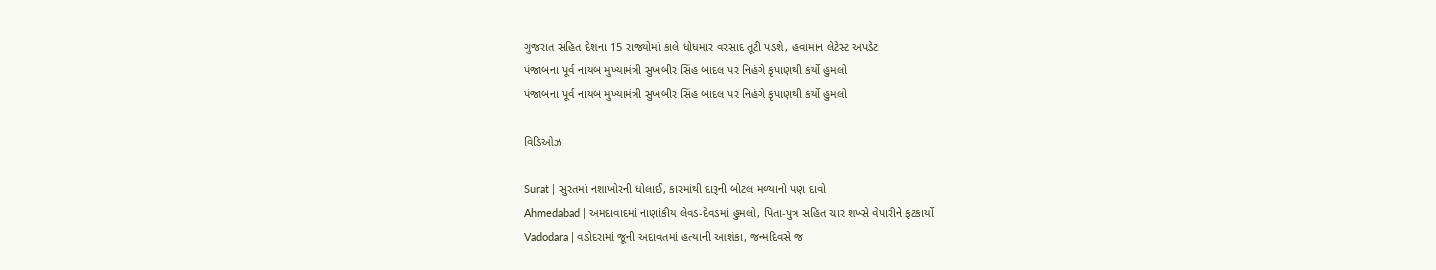ગુજરાત સહિત દેશના 15 રાજ્યોમાં કાલે ધોધમાર વરસાદ તૂટી પડશે, હવામાન લેટેસ્ટ અપડેટ
પંજાબના પૂર્વ નાયબ મુખ્યામંત્રી સુખબીર સિંહ બાદલ પર નિહંગે કૃપાણથી કર્યો હુમલો
પંજાબના પૂર્વ નાયબ મુખ્યામંત્રી સુખબીર સિંહ બાદલ પર નિહંગે કૃપાણથી કર્યો હુમલો

વિડિઓઝ

Surat | સુરતમાં નશાખોરની ધોલાઈ, કારમાંથી દારૂની બોટલ મળ્યાનો પણ દાવો
Ahmedabad | અમદાવાદમાં નાણાંકીય લેવડ-દેવડમાં હુમલો, પિતા-પુત્ર સહિત ચાર શખ્સે વેપારીને ફટકાર્યો
Vadodara | વડોદરામાં જૂની અદાવતમાં હત્યાની આશંકા, જન્મદિવસે જ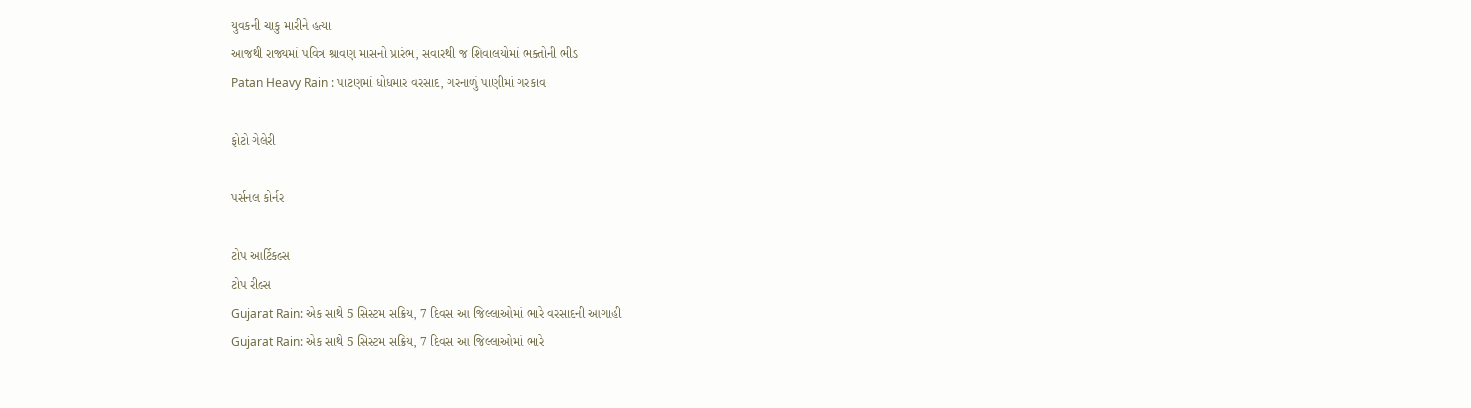યુવકની ચાકુ મારીને હત્યા
આજથી રાજ્યમાં પવિત્ર શ્રાવણ માસનો પ્રારંભ, સવારથી જ શિવાલયોમાં ભક્તોની ભીડ
Patan Heavy Rain : પાટણમાં ધોધમાર વરસાદ, ગરનાળું પાણીમાં ગરકાવ

ફોટો ગેલેરી

પર્સનલ કોર્નર

ટોપ આર્ટિકલ્સ
ટોપ રીલ્સ
Gujarat Rain: એક સાથે 5 સિસ્ટમ સક્રિય, 7 દિવસ આ જિલ્લાઓમાં ભારે વરસાદની આગાહી
Gujarat Rain: એક સાથે 5 સિસ્ટમ સક્રિય, 7 દિવસ આ જિલ્લાઓમાં ભારે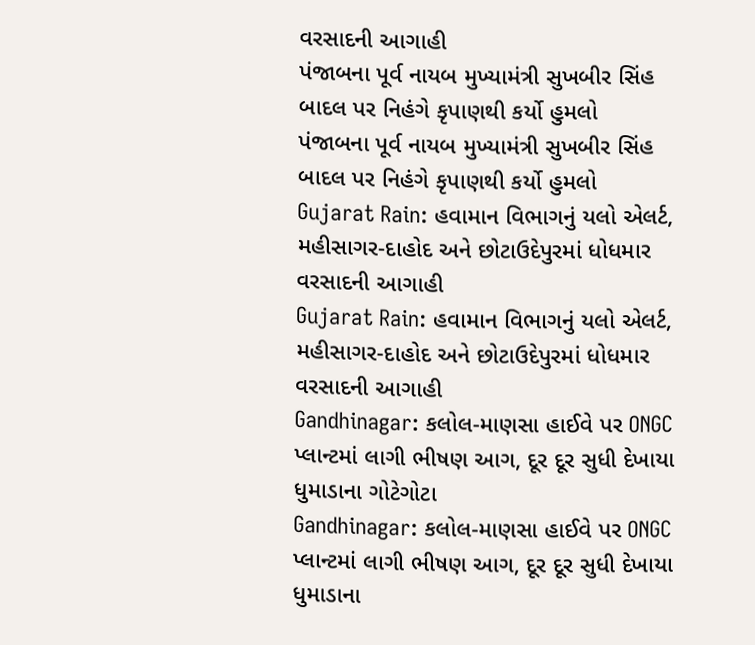વરસાદની આગાહી
પંજાબના પૂર્વ નાયબ મુખ્યામંત્રી સુખબીર સિંહ બાદલ પર નિહંગે કૃપાણથી કર્યો હુમલો
પંજાબના પૂર્વ નાયબ મુખ્યામંત્રી સુખબીર સિંહ બાદલ પર નિહંગે કૃપાણથી કર્યો હુમલો
Gujarat Rain: હવામાન વિભાગનું યલો એલર્ટ, મહીસાગર-દાહોદ અને છોટાઉદેપુરમાં ધોધમાર વરસાદની આગાહી
Gujarat Rain: હવામાન વિભાગનું યલો એલર્ટ, મહીસાગર-દાહોદ અને છોટાઉદેપુરમાં ધોધમાર વરસાદની આગાહી
Gandhinagar: કલોલ-માણસા હાઈવે પર ONGC પ્લાન્ટમાં લાગી ભીષણ આગ, દૂર દૂર સુધી દેખાયા ધુમાડાના ગોટેગોટા
Gandhinagar: કલોલ-માણસા હાઈવે પર ONGC પ્લાન્ટમાં લાગી ભીષણ આગ, દૂર દૂર સુધી દેખાયા ધુમાડાના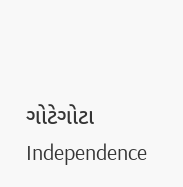ગોટેગોટા
Independence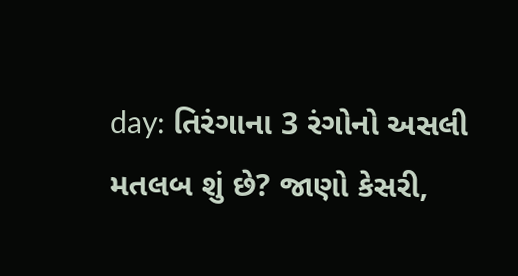day: તિરંગાના 3 રંગોનો અસલી મતલબ શું છે? જાણો કેસરી,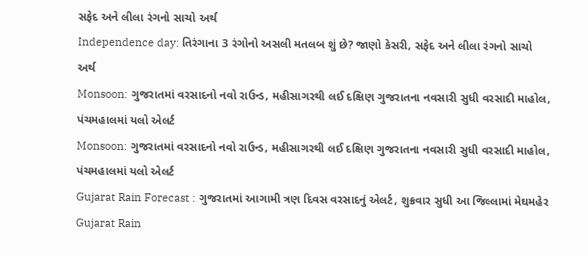સફેદ અને લીલા રંગનો સાચો અર્થ
Independence day: તિરંગાના 3 રંગોનો અસલી મતલબ શું છે? જાણો કેસરી, સફેદ અને લીલા રંગનો સાચો અર્થ
Monsoon: ગુજરાતમાં વરસાદનો નવો રાઉન્ડ, મહીસાગરથી લઈ દક્ષિણ ગુજરાતના નવસારી સુધી વરસાદી માહોલ, પંચમહાલમાં યલો એલર્ટ
Monsoon: ગુજરાતમાં વરસાદનો નવો રાઉન્ડ, મહીસાગરથી લઈ દક્ષિણ ગુજરાતના નવસારી સુધી વરસાદી માહોલ, પંચમહાલમાં યલો એલર્ટ
Gujarat Rain Forecast : ગુજરાતમાં આગામી ત્રણ દિવસ વરસાદનું એલર્ટ, શુક્રવાર સુધી આ જિલ્લામાં મેઘમહેર
Gujarat Rain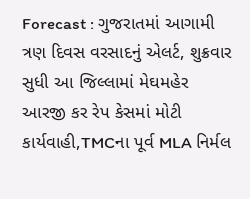Forecast : ગુજરાતમાં આગામી ત્રણ દિવસ વરસાદનું એલર્ટ, શુક્રવાર સુધી આ જિલ્લામાં મેઘમહેર
આરજી કર રેપ કેસમાં મોટી કાર્યવાહી,TMCના પૂર્વ MLA નિર્મલ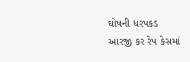ઘોષની ધરપકડ
આરજી કર રેપ કેસમાં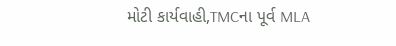મોટી કાર્યવાહી,TMCના પૂર્વ MLA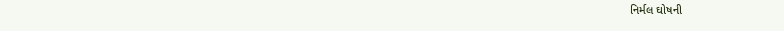નિર્મલ ઘોષની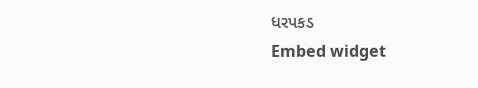ધરપકડ
Embed widget